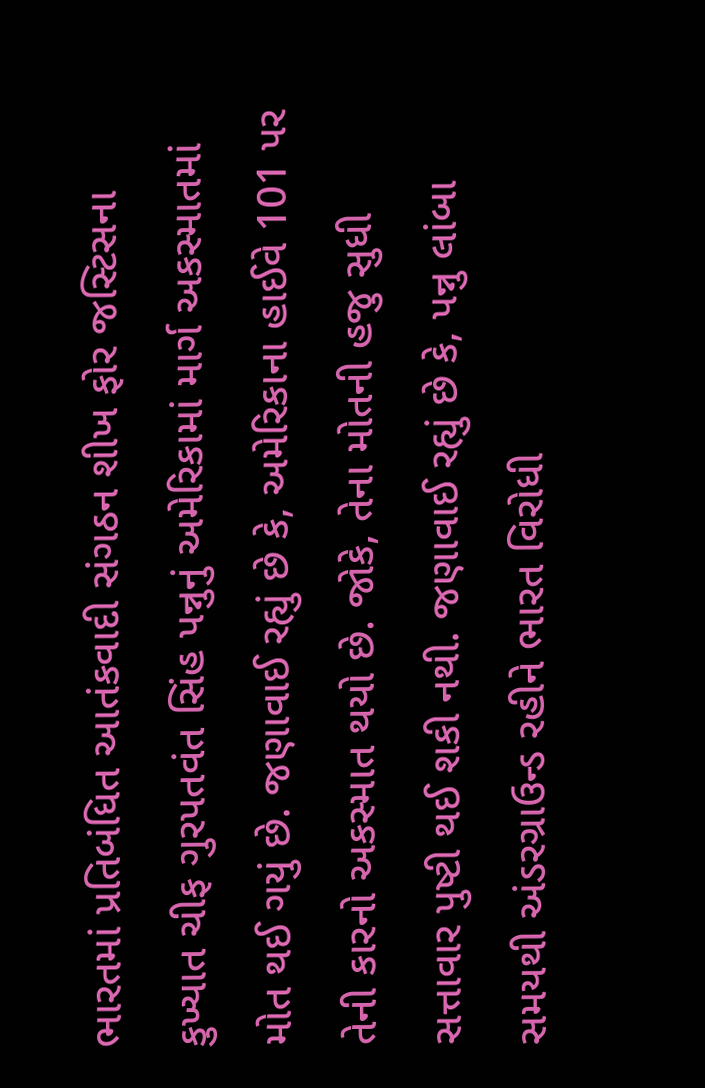ભારતમાં પ્રતિબંધિત આતંકવાદી સંગઠન શીખ ફોર જસ્ટિસના કુખ્યાત ચીફ ગુરપતવંત સિંહ પન્નુનું અમેરિકામાં માર્ગ અકસ્માતમાં મોત થઈ ગયું છે. જણાવાઈ રહ્યું છે કે, અમેરિકાના હાઈવે 101 પર તેની કારનો અકસ્માત થયો છે. જોકે, તેના મોતની હજુ સુધી સત્તાવાર પુષ્ટી થઈ શકી નથી. જણાવાઈ રહ્યું છે કે, પન્નુ લાંબા સમયથી અંડરગ્રાઉન્ડ રહીને ભારત વિરોધી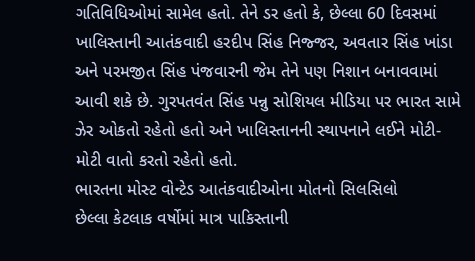ગતિવિધિઓમાં સામેલ હતો. તેને ડર હતો કે, છેલ્લા 60 દિવસમાં ખાલિસ્તાની આતંકવાદી હરદીપ સિંહ નિજ્જર, અવતાર સિંહ ખાંડા અને પરમજીત સિંહ પંજવારની જેમ તેને પણ નિશાન બનાવવામાં આવી શકે છે. ગુરપતવંત સિંહ પન્નુ સોશિયલ મીડિયા પર ભારત સામે ઝેર ઓકતો રહેતો હતો અને ખાલિસ્તાનની સ્થાપનાને લઈને મોટી-મોટી વાતો કરતો રહેતો હતો.
ભારતના મોસ્ટ વોન્ટેડ આતંકવાદીઓના મોતનો સિલસિલો
છેલ્લા કેટલાક વર્ષોમાં માત્ર પાકિસ્તાની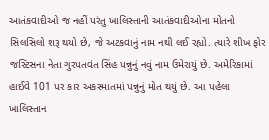આતંકવાદીઓ જ નહીં પરંતુ ખાલિસ્તાની આતંકવાદીઓના મોતનો સિલસિલો શરૂ થયો છે, જે અટકવાનું નામ નથી લઈ રહ્યો. ત્યારે શીખ ફોર જસ્ટિસના નેતા ગુરપતવંત સિંહ પન્નુનું નવું નામ ઉમેરાયું છે. અમેરિકામાં હાઈવે 101 પર કાર અકસ્માતમાં પન્નુનું મોત થયું છે. આ પહેલા ખાલિસ્તાન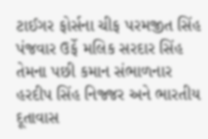ટાઈગર ફોર્સના ચીફ પરમજીત સિંહ પંજવાર ઉર્ફે મલિક સરદાર સિંહ તેમના પછી કમાન સંભાળનાર હરદીપ સિંહ નિજ્જર અને ભારતીય દૂતાવાસ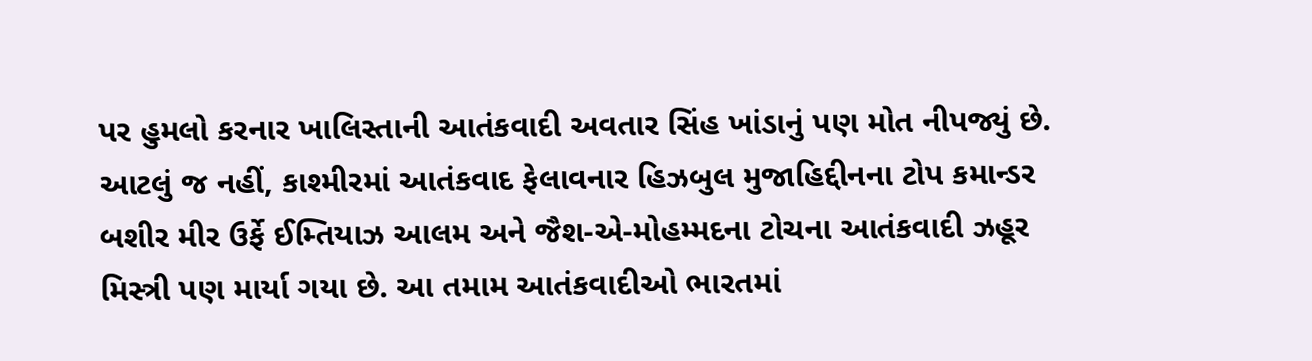પર હુમલો કરનાર ખાલિસ્તાની આતંકવાદી અવતાર સિંહ ખાંડાનું પણ મોત નીપજ્યું છે. આટલું જ નહીં, કાશ્મીરમાં આતંકવાદ ફેલાવનાર હિઝબુલ મુજાહિદ્દીનના ટોપ કમાન્ડર બશીર મીર ઉર્ફે ઈમ્તિયાઝ આલમ અને જૈશ-એ-મોહમ્મદના ટોચના આતંકવાદી ઝહૂર મિસ્ત્રી પણ માર્યા ગયા છે. આ તમામ આતંકવાદીઓ ભારતમાં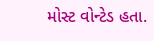મોસ્ટ વોન્ટેડ હતા.